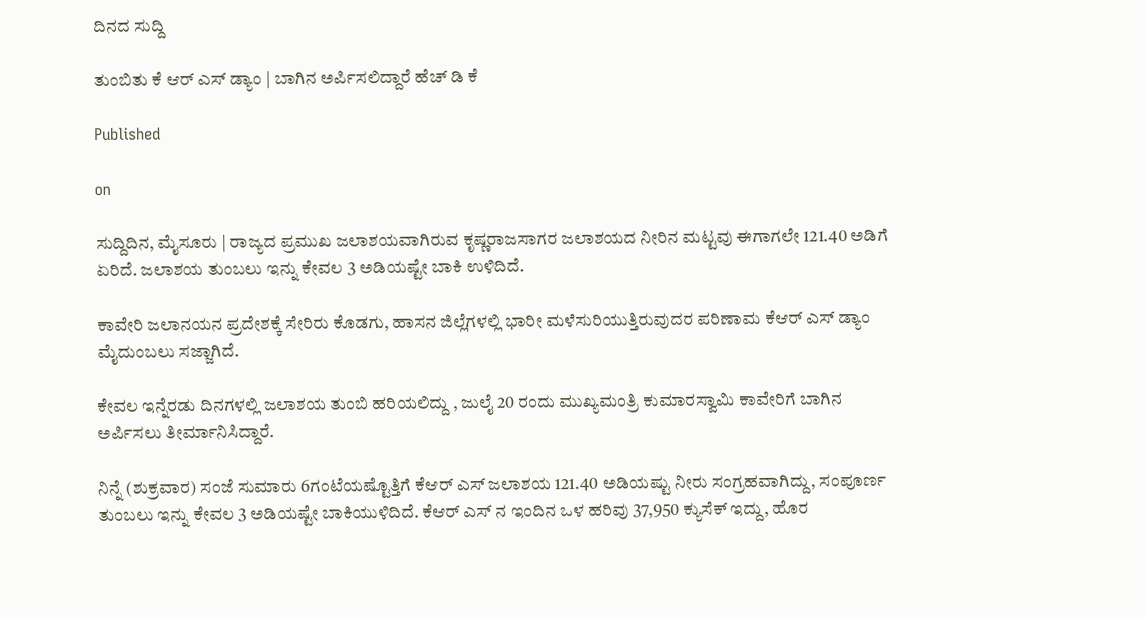ದಿನದ ಸುದ್ದಿ

ತುಂಬಿತು ಕೆ ಆರ್ ಎಸ್ ಡ್ಯಾಂ | ಬಾಗಿನ ಅರ್ಪಿಸಲಿದ್ದಾರೆ ಹೆಚ್ ಡಿ ಕೆ

Published

on

ಸುದ್ದಿದಿನ, ಮೈಸೂರು | ರಾಜ್ಯದ ಪ್ರಮುಖ ಜಲಾಶಯವಾಗಿರುವ ಕೃಷ್ಣರಾಜಸಾಗರ ಜಲಾಶಯದ ನೀರಿನ ಮಟ್ಟವು ಈಗಾಗಲೇ 121.40 ಅಡಿಗೆ ಏರಿದೆ. ಜಲಾಶಯ ತುಂಬಲು ಇನ್ನು ಕೇವಲ 3 ಅಡಿಯಷ್ಟೇ ಬಾಕಿ ಉಳಿದಿದೆ.

ಕಾವೇರಿ ಜಲಾನಯನ ಪ್ರದೇಶಕ್ಕೆ ಸೇರಿರು ಕೊಡಗು, ಹಾಸನ ಜಿಲ್ಲೆಗಳಲ್ಲಿ ಭಾರೀ ಮಳೆಸುರಿಯುತ್ತಿರುವುದರ ಪರಿಣಾಮ ಕೆಆರ್ ಎಸ್ ಡ್ಯಾಂ ಮೈದುಂಬಲು ಸಜ್ಜಾಗಿದೆ.

ಕೇವಲ ಇನ್ನೆರಡು ದಿನಗಳಲ್ಲಿ ಜಲಾಶಯ ತುಂಬಿ ಹರಿಯಲಿದ್ದು , ಜುಲೈ 20 ರಂದು ಮುಖ್ಯಮಂತ್ರಿ ಕುಮಾರಸ್ವಾಮಿ ಕಾವೇರಿಗೆ ಬಾಗಿನ ಅರ್ಪಿಸಲು ತೀರ್ಮಾನಿಸಿದ್ದಾರೆ.

ನಿನ್ನೆ (ಶುಕ್ರವಾರ) ಸಂಜೆ ಸುಮಾರು 6ಗಂಟೆಯಷ್ಟೊತ್ತಿಗೆ ಕೆಆರ್ ಎಸ್ ಜಲಾಶಯ 121.40 ಅಡಿಯಷ್ಟು ನೀರು ಸಂಗ್ರಹವಾಗಿದ್ದು, ಸಂಪೂರ್ಣ ತುಂಬಲು ಇನ್ನು ಕೇವಲ 3 ಅಡಿಯಷ್ಟೇ ಬಾಕಿಯುಳಿದಿದೆ. ಕೆಆರ್ ಎಸ್ ನ ಇಂದಿನ ಒಳ‌ ಹರಿವು 37,950 ಕ್ಯುಸೆಕ್ ಇದ್ದು, ಹೊರ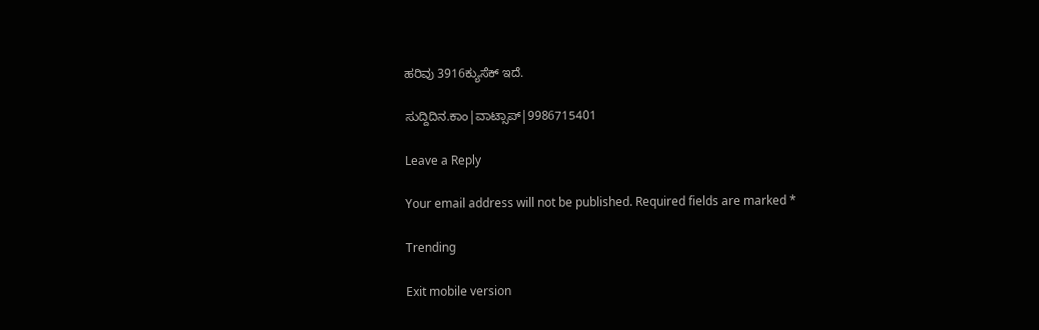ಹರಿವು 3916ಕ್ಯುಸೆಕ್ ಇದೆ.

ಸುದ್ದಿದಿನ.ಕಾಂ|ವಾಟ್ಸಾಪ್|9986715401

Leave a Reply

Your email address will not be published. Required fields are marked *

Trending

Exit mobile version